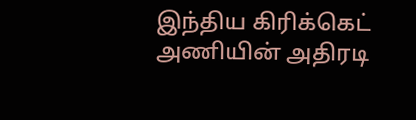இந்திய கிரிக்கெட் அணியின் அதிரடி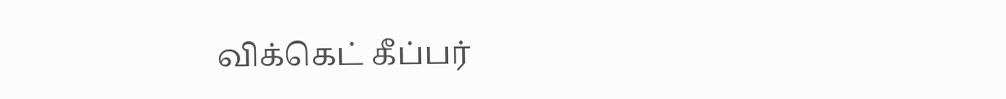விக்கெட் கீப்பர்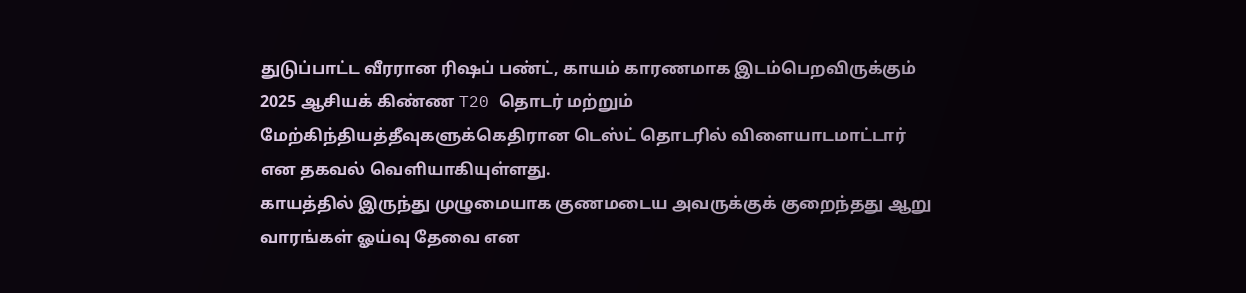துடுப்பாட்ட வீரரான ரிஷப் பண்ட், காயம் காரணமாக இடம்பெறவிருக்கும் 2025 ஆசியக் கிண்ண T20 தொடர் மற்றும் மேற்கிந்தியத்தீவுகளுக்கெதிரான டெஸ்ட் தொடரில் விளையாடமாட்டார் என தகவல் வெளியாகியுள்ளது.
காயத்தில் இருந்து முழுமையாக குணமடைய அவருக்குக் குறைந்தது ஆறு வாரங்கள் ஓய்வு தேவை என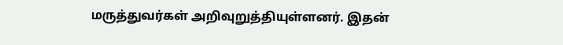மருத்துவர்கள் அறிவுறுத்தியுள்ளனர். இதன்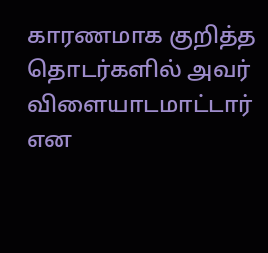காரணமாக குறித்த தொடர்களில் அவர் விளையாடமாட்டார் என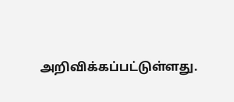அறிவிக்கப்பட்டுள்ளது.